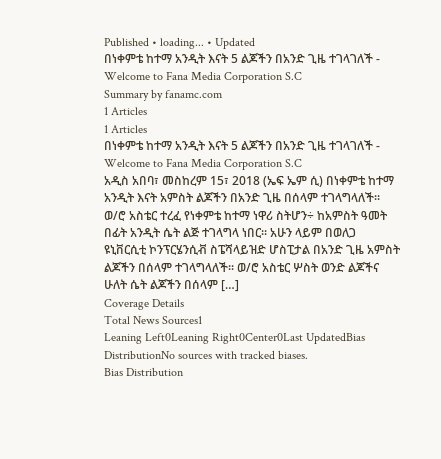Published • loading... • Updated
በነቀምቴ ከተማ አንዲት እናት 5 ልጆችን በአንድ ጊዜ ተገላገለች - Welcome to Fana Media Corporation S.C
Summary by fanamc.com
1 Articles
1 Articles
በነቀምቴ ከተማ አንዲት እናት 5 ልጆችን በአንድ ጊዜ ተገላገለች - Welcome to Fana Media Corporation S.C
አዲስ አበባ፣ መስከረም 15፣ 2018 (ኤፍ ኤም ሲ) በነቀምቴ ከተማ አንዲት እናት አምስት ልጆችን በአንድ ጊዜ በሰላም ተገላግላለች፡፡ ወ/ሮ አስቴር ተረፈ የነቀምቴ ከተማ ነዋሪ ስትሆን÷ ከአምስት ዓመት በፊት አንዲት ሴት ልጅ ተገላግላ ነበር፡፡ አሁን ላይም በወለጋ ዩኒቨርሲቲ ኮንፕርሄንሲቭ ስፔሻላይዝድ ሆስፒታል በአንድ ጊዜ አምስት ልጆችን በሰላም ተገላግላለች፡፡ ወ/ሮ አስቴር ሦስት ወንድ ልጆችና ሁለት ሴት ልጆችን በሰላም […]
Coverage Details
Total News Sources1
Leaning Left0Leaning Right0Center0Last UpdatedBias DistributionNo sources with tracked biases.
Bias Distribution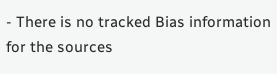- There is no tracked Bias information for the sources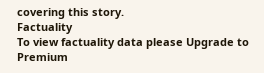covering this story.
Factuality
To view factuality data please Upgrade to Premium